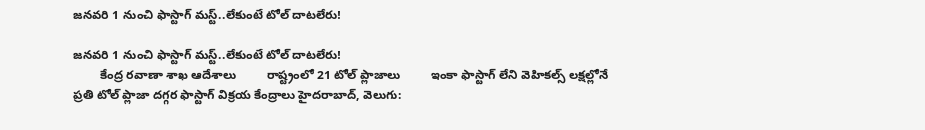జనవరి 1 నుంచి ఫాస్టాగ్ మస్ట్..లేకుంటే టోల్ దాటలేరు!

జనవరి 1 నుంచి ఫాస్టాగ్ మస్ట్..లేకుంటే టోల్ దాటలేరు!
        కేంద్ర రవాణా శాఖ ఆదేశాలు         రాష్ట్రంలో 21 టోల్ ప్లాజాలు         ఇంకా ఫాస్టాగ్ లేని వెహికల్స్ లక్షల్లోనే          ప్రతి టోల్ ప్లాజా దగ్గర ఫాస్టాగ్ విక్రయ కేంద్రాలు హైదరాబాద్, వెలుగు: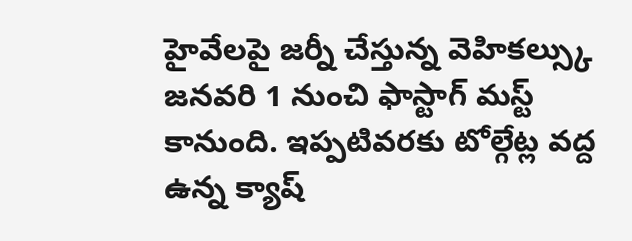హైవేలపై జర్నీ చేస్తున్న వెహికల్స్కు జనవరి 1 నుంచి ఫాస్టాగ్ మస్ట్ కానుంది. ఇప్పటివరకు టోల్గేట్ల వద్ద ఉన్న క్యాష్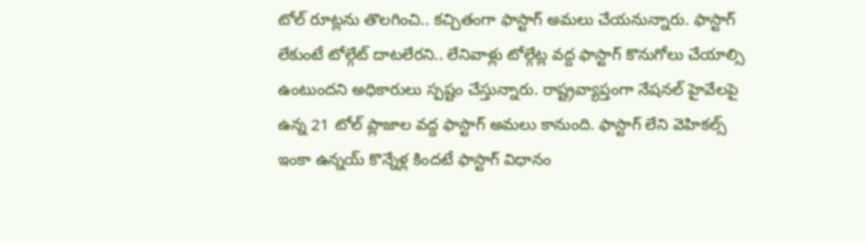టోల్ రూట్లను తొలగించి.. కచ్చితంగా ఫాస్టాగ్ అమలు చేయనున్నారు. ఫాస్టాగ్ లేకుంటే టోల్గేట్ దాటలేరని.. లేనివాళ్లు టోల్గేట్ల వద్ద ఫాస్టాగ్ కొనుగోలు చేయాల్సి ఉంటుందని అధికారులు స్పష్టం చేస్తున్నారు. రాష్ట్రవ్యాప్తంగా నేషనల్ హైవేలపై ఉన్న 21 టోల్ ప్లాజాల వద్ద ఫాస్టాగ్ అమలు కానుంది. ఫాస్టాగ్ లేని వెహికల్స్ ఇంకా ఉన్నయ్ కొన్నేళ్ల కిందటే ఫాస్టాగ్ విధానం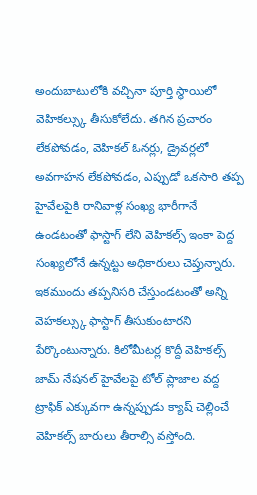అందుబాటులోకి వచ్చినా పూర్తి స్థాయిలో వెహికల్స్కు తీసుకోలేదు. తగిన ప్రచారం లేకపోవడం, వెహికల్ ఓనర్లు, డ్రైవర్లలో అవగాహన లేకపోవడం, ఎప్పుడో ఒకసారి తప్ప హైవేలపైకి రానివాళ్ల సంఖ్య భారీగానే ఉండటంతో ఫాస్టాగ్ లేని వెహికల్స్ ఇంకా పెద్ద సంఖ్యలోనే ఉన్నట్టు అధికారులు చెప్తున్నారు. ఇకముందు తప్పనిసరి చేస్తుండటంతో అన్ని వెహకల్స్కు ఫాస్టాగ్ తీసుకుంటారని పేర్కొంటున్నారు. కిలోమీటర్ల కొద్దీ వెహికల్స్ జామ్ నేషనల్ హైవేలపై టోల్‌‌‌‌ ప్లాజాల వద్ద ట్రాఫిక్‌‌‌‌ ఎక్కువగా ఉన్నప్పుడు క్యాష్ చెల్లించే వెహికల్స్ బారులు తీరాల్సి వస్తోంది.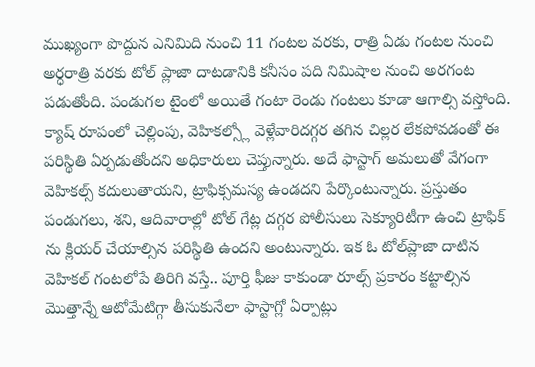ముఖ్యంగా పొద్దున ఎనిమిది నుంచి 11 గంటల వరకు, రాత్రి ఏడు గంటల నుంచి అర్ధరాత్రి వరకు టోల్‌‌‌‌ ప్లాజా దాటడానికి కనీసం పది నిమిషాల నుంచి అరగంట పడుతోంది. పండుగల టైంలో అయితే గంటా రెండు గంటలు కూడా ఆగాల్సి వస్తోంది. క్యాష్ రూపంలో చెల్లింపు, వెహికల్స్లో వెళ్లేవారిదగ్గర తగిన చిల్లర లేకపోవడంతో ఈ పరిస్థితి ఏర్పడుతోందని అధికారులు చెప్తున్నారు. అదే ఫాస్టాగ్ అమలుతో వేగంగా వెహికల్స్ కదులుతాయని, ట్రాఫిక్సమస్య ఉండదని పేర్కొంటున్నారు. ప్రస్తుతం పండుగలు, శని, ఆదివారాల్లో టోల్ గేట్ల దగ్గర పోలీసులు సెక్యూరిటీగా ఉంచి ట్రాఫిక్ ను క్లియర్ చేయాల్సిన పరిస్థితి ఉందని అంటున్నారు. ఇక ఓ టోల్‌‌‌‌ప్లాజా దాటిన వెహికల్ గంటలోపే తిరిగి వస్తే.. పూర్తి ఫీజు కాకుండా రూల్స్ ప్రకారం కట్టాల్సిన మొత్తాన్నే ఆటోమేటిగ్గా తీసుకునేలా ఫాస్టాగ్లో ఏర్పాట్లు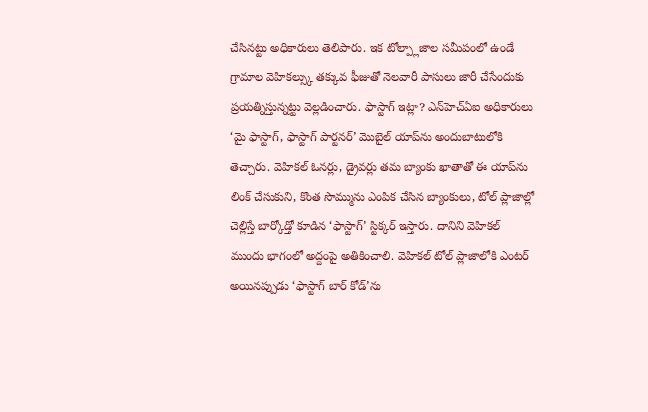చేసినట్టు అధికారులు తెలిపారు. ఇక టోల్ప్లాజాల సమీపంలో ఉండే గ్రామాల వెహికల్స్కు తక్కువ ఫీజుతో నెలవారీ పాసులు జారీ చేసేందుకు ప్రయత్నిస్తున్నట్టు వెల్లడించారు. ఫాస్టాగ్‌‌‌‌ ఇట్లా? ఎన్‌‌‌‌హెచ్‌‌‌‌ఏఐ అధికారులు ‘మై ఫాస్టాగ్‌‌‌‌, ఫాస్టాగ్‌‌‌‌ పార్టనర్‌‌‌‌’ మొబైల్‌‌‌‌ యాప్‌‌‌‌ను అందుబాటులోకి తెచ్చారు. వెహికల్ ఓనర్లు, డ్రైవర్లు తమ బ్యాంకు ఖాతాతో ఈ యాప్‌‌‌‌ను లింక్ చేసుకుని, కొంత సొమ్మును ఎంపిక చేసిన బ్యాంకులు, టోల్‌‌‌‌ ప్లాజాల్లో చెల్లిస్తే బార్కోడ్తో కూడిన ‘ఫాస్టాగ్‌‌‌‌’ స్టిక్కర్‌‌‌‌ ఇస్తారు. దానిని వెహికల్ ముందు భాగంలో అద్దంపై అతికించాలి. వెహికల్ టోల్ ప్లాజాలోకి ఎంటర్ అయినప్పుడు ‘ఫాస్టాగ్‌‌‌‌ బార్‌‌‌‌ కోడ్‌‌‌‌’ను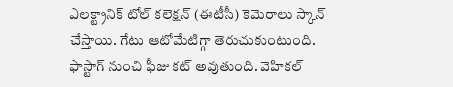ఎలక్ట్రానిక్‌‌‌‌ టోల్‌‌‌‌ కలెక్షన్‌‌‌‌ (ఈటీసీ) కెమెరాలు స్కాన్‌‌‌‌ చేస్తాయి. గేటు ఆటోమేటిగ్గా తెరుచుకుంటుంది. ఫాస్టాగ్ నుంచి ఫీజు కట్ అవుతుంది. వెహికల్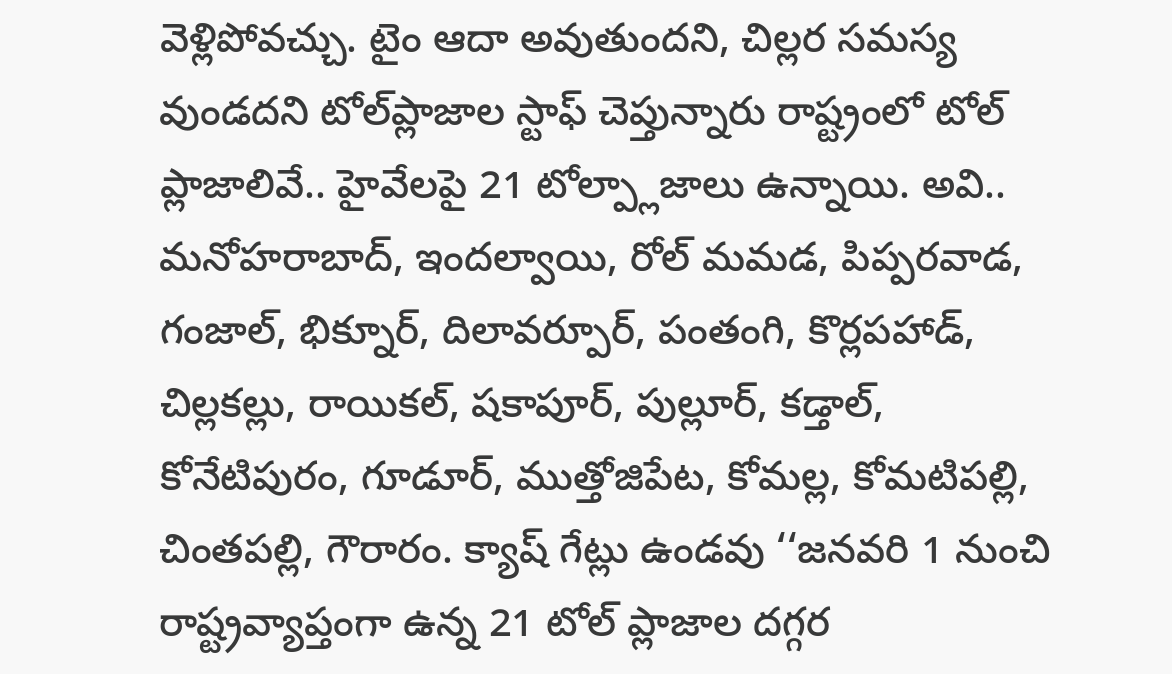వెళ్లిపోవచ్చు. టైం ఆదా అవుతుందని, చిల్లర సమస్య వుండదని టోల్‌‌‌‌ప్లాజాల స్టాఫ్ చెప్తున్నారు రాష్ట్రంలో టోల్ ప్లాజాలివే.. హైవేలపై 21 టోల్ప్లాజాలు ఉన్నాయి. అవి.. మనోహరాబాద్, ఇందల్వాయి, రోల్ మమడ, పిప్పరవాడ, గంజాల్, భిక్నూర్, దిలావర్పూర్, పంతంగి, కొర్లపహాడ్, చిల్లకల్లు, రాయికల్, షకాపూర్, పుల్లూర్, కడ్తాల్, కోనేటిపురం, గూడూర్, ముత్తోజిపేట, కోమల్ల, కోమటిపల్లి, చింతపల్లి, గౌరారం. క్యాష్ గేట్లు ఉండవు ‘‘జనవరి 1 నుంచి రాష్ట్రవ్యాప్తంగా ఉన్న 21 టోల్ ప్లాజాల దగ్గర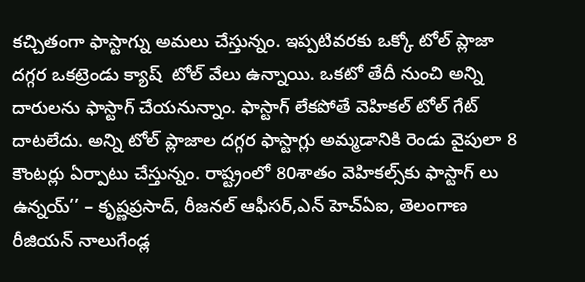కచ్చితంగా ఫాస్టాగ్ను అమలు చేస్తున్నం. ఇప్పటివరకు ఒక్కో టోల్ ప్లాజా దగ్గర ఒకట్రెండు క్యాష్  టోల్ వేలు ఉన్నాయి. ఒకటో తేదీ నుంచి అన్ని దారులను ఫాస్టాగ్ చేయనున్నాం. ఫాస్టాగ్ లేకపోతే వెహికల్ టోల్ గేట్ దాటలేదు. అన్ని టోల్ ప్లాజాల దగ్గర ఫాస్టాగ్లు అమ్మడానికి రెండు వైపులా 8 కౌంటర్లు ఏర్పాటు చేస్తున్నం. రాష్ట్రంలో 80శాతం వెహికల్స్‌‌కు ఫాస్టాగ్ లు ఉన్నయ్’’ – కృష్ణప్రసాద్, రీజనల్ ఆఫీసర్,ఎన్ హెచ్ఏఐ, తెలంగాణ రీజియన్ నాలుగేండ్ల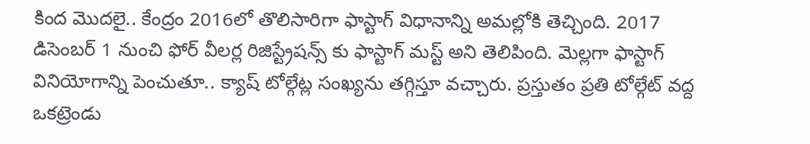కింద మొదలై.. కేంద్రం 2016లో తొలిసారిగా ఫాస్టాగ్ విధానాన్ని అమల్లోకి తెచ్చింది. 2017 డిసెంబర్ 1 నుంచి ఫోర్ వీలర్ల రిజిస్ట్రేషన్స్ కు ఫాస్టాగ్ మస్ట్ అని తెలిపింది. మెల్లగా ఫాస్టాగ్ వినియోగాన్ని పెంచుతూ.. క్యాష్ టోల్గేట్ల సంఖ్యను తగ్గిస్తూ వచ్చారు. ప్రస్తుతం ప్రతి టోల్గేట్ వద్ద ఒకట్రెండు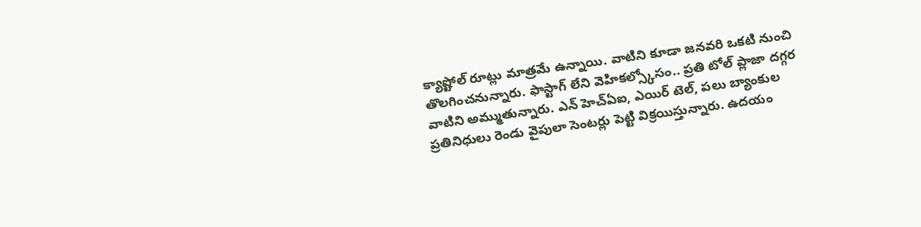క్యాష్టోల్ రూట్లు మాత్రమే ఉన్నాయి. వాటిని కూడా జనవరి ఒకటి నుంచి తొలగించనున్నారు. ఫాస్టాగ్ లేని వెహికల్స్కోసం.. ప్రతి టోల్ ప్లాజా దగ్గర వాటిని అమ్ముతున్నారు. ఎన్ హెచ్ఏఐ, ఎయిర్ టెల్, పలు బ్యాంకుల ప్రతినిధులు రెండు వైపులా సెంటర్లు పెట్టి విక్రయిస్తున్నారు. ఉదయం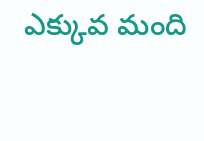ఎక్కువ మంది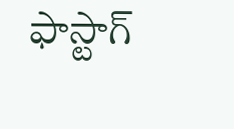ఫాస్టాగ్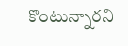కొంటున్నారని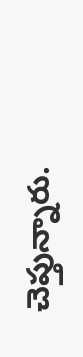చెప్తున్నారు.